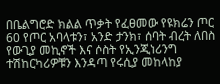በቤልግሮድ ክልል ጥቃት የፈፀመው የዩክሬን ጦር 60 የጦር አባላቱን፣ አንድ ታንክ፣ ሰባት ብረት ለበስ የውጊያ መኪኖች እና ሶስት የኢንጂነሪንግ ተሽከርካሪዎቹን እንዳጣ የሩሲያ መከላከያ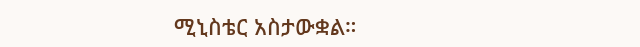ሚኒስቴር አስታውቋል።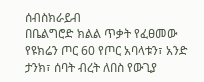ሰብስክራይብ
በቤልግሮድ ክልል ጥቃት የፈፀመው የዩክሬን ጦር 60 የጦር አባላቱን፣ አንድ ታንክ፣ ሰባት ብረት ለበስ የውጊያ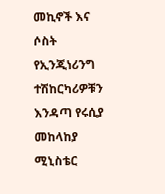መኪኖች እና ሶስት የኢንጂነሪንግ ተሽከርካሪዎቹን እንዳጣ የሩሲያ መከላከያ ሚኒስቴር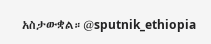አስታውቋል።@sputnik_ethiopia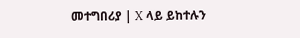መተግበሪያ | X ላይ ይከተሉን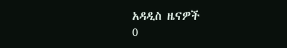አዳዲስ ዜናዎች
0